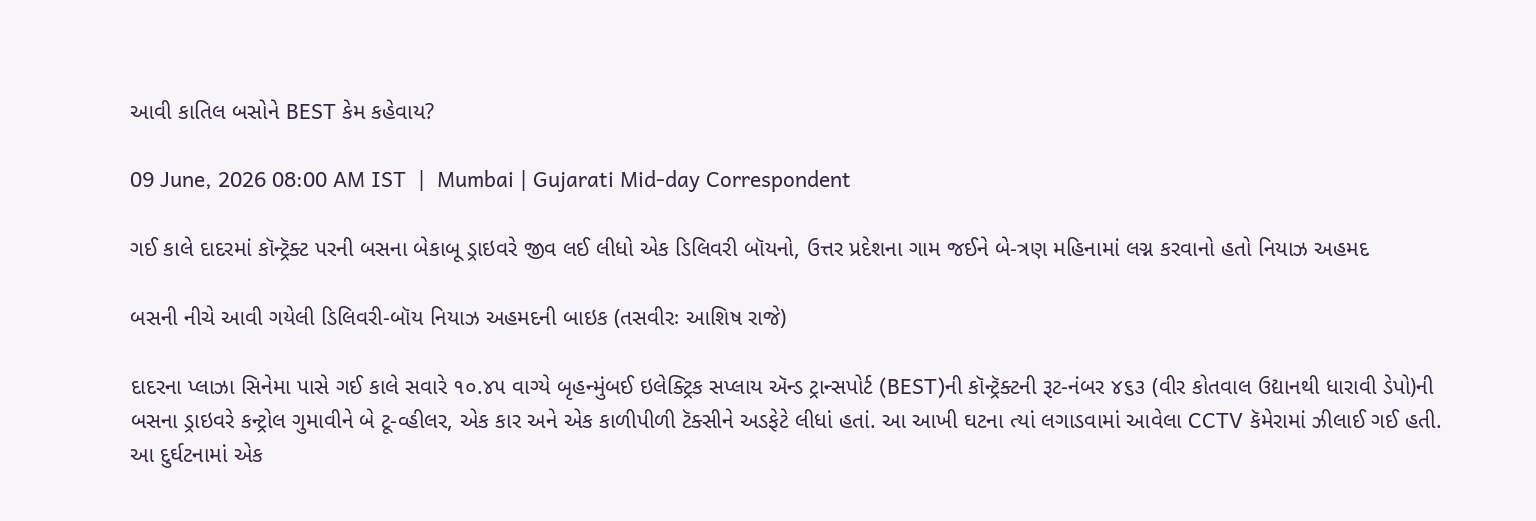આવી કાતિલ બસોને BEST કેમ કહેવાય?

09 June, 2026 08:00 AM IST  |  Mumbai | Gujarati Mid-day Correspondent

ગઈ કાલે દાદરમાં કૉન્ટ્રૅક્ટ પરની બસના બેકાબૂ ડ્રાઇવરે જીવ લઈ લીધો એક ડિલિવરી બૉયનો, ઉત્તર પ્રદેશના ગામ જઈને બે-ત્રણ મહિનામાં લગ્ન કરવાનો હતો નિયાઝ અહમદ

બસની નીચે આવી ગયેલી ડિલિવરી-બૉય નિયાઝ અહમદની બાઇક (તસવીરઃ આશિષ રાજે)

દાદરના પ્લાઝા સિનેમા પાસે ગઈ કાલે સવારે ૧૦.૪૫ વાગ્યે બૃહન્મુંબઈ ઇલેક્ટ્રિક સપ્લાય ઍન્ડ ટ્રાન્સપોર્ટ (BEST)ની કૉન્ટ્રૅક્ટની રૂટ-નંબર ૪૬૩ (વીર કોતવાલ ઉદ્યાનથી ધારાવી ડેપો)ની બસના ડ્રાઇવરે કન્ટ્રોલ ગુમાવીને બે ટૂ-વ્હીલર, એક કાર અને એક કાળીપીળી ટૅક્સીને અડફેટે લીધાં હતાં. આ આખી ઘટના ત્યાં લગાડવામાં આવેલા CCTV કૅમેરામાં ઝીલાઈ ગઈ હતી. આ દુર્ઘટનામાં એક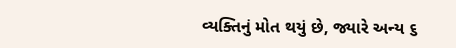વ્યક્તિનું મોત થયું છે, જ્યારે અન્ય ૬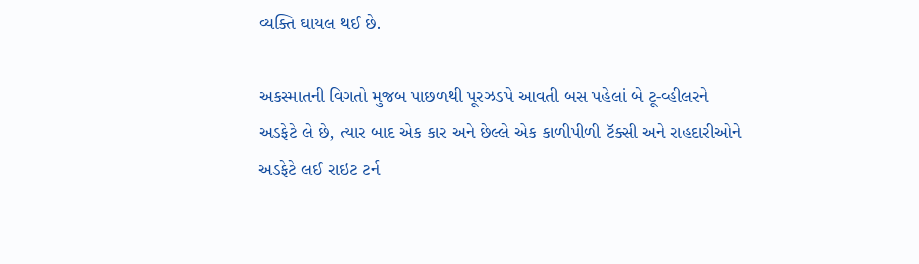વ્યક્તિ ઘાયલ થઈ છે.

અકસ્માતની વિગતો મુજબ પાછળથી પૂરઝડપે આવતી બસ પહેલાં બે ટૂ-વ્હીલરને અડફેટે લે છે, ત્યાર બાદ એક કાર અને છેલ્લે એક કાળીપીળી ટૅક્સી અને રાહદારીઓને અડફેટે લઈ રાઇટ ટર્ન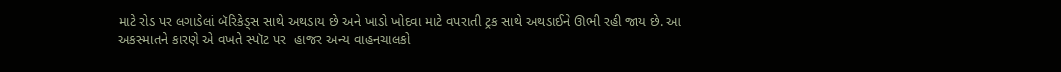માટે રોડ પર લગાડેલાં બૅરિકેડ્સ સાથે અથડાય છે અને ખાડો ખોદવા માટે વપરાતી ટ્રક સાથે અથડાઈને ઊભી રહી જાય છે. આ અકસ્માતને કારણે એ વખતે સ્પૉટ પર  હાજર અન્ય વાહનચાલકો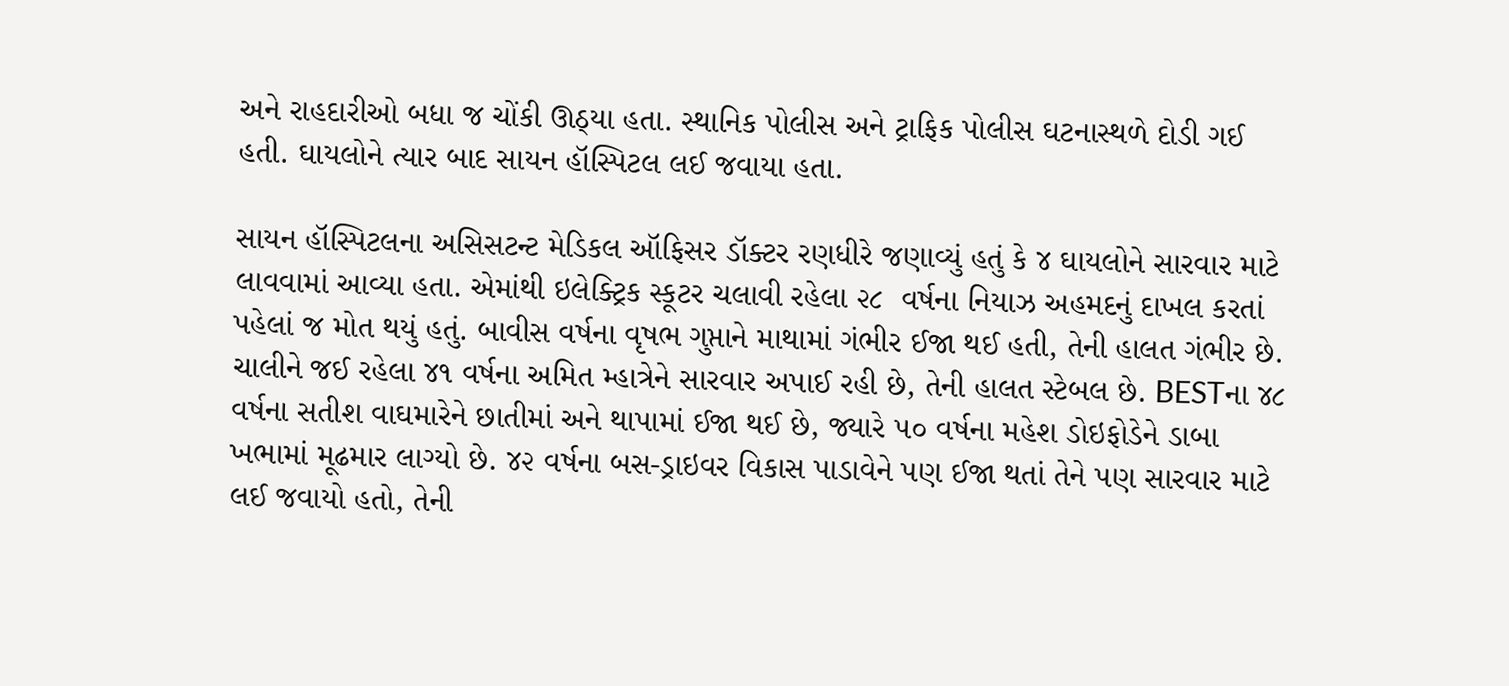અને રાહદારીઓ બધા જ ચોંકી ઊઠ્યા હતા. સ્થાનિક પોલીસ અને ટ્રાફિક પોલીસ ઘટનાસ્થળે દોડી ગઈ હતી. ઘાયલોને ત્યાર બાદ સાયન હૉસ્પિટલ લઈ જવાયા હતા.

સાયન હૉસ્પિટલના અસિસટન્ટ મેડિકલ ઑફિસર ડૉક્ટર રણધીરે જણાવ્યું હતું કે ૪ ઘાયલોને સારવાર માટે લાવવામાં આવ્યા હતા. એમાંથી ઇલેક્ટ્રિક સ્કૂટર ચલાવી રહેલા ૨૮  વર્ષના નિયાઝ અહમદનું દાખલ કરતાં પહેલાં જ મોત થયું હતું. બાવીસ વર્ષના વૃષભ ગુપ્તાને માથામાં ગંભીર ઈજા થઈ હતી, તેની હાલત ગંભીર છે. ચાલીને જઈ રહેલા ૪૧ વર્ષના અમિત મ્હાત્રેને સારવાર અપાઈ રહી છે, તેની હાલત સ્ટેબલ છે. BESTના ૪૮ વર્ષના સતીશ વાઘમારેને છાતીમાં અને થાપામાં ઈજા થઈ છે, જ્યારે ૫૦ વર્ષના મહેશ ડોઇફોડેને ડાબા ખભામાં મૂઢમાર લાગ્યો છે. ૪૨ વર્ષના બસ-ડ્રાઇવર વિકાસ પાડાવેને પણ ઈજા થતાં તેને પણ સારવાર માટે લઈ જવાયો હતો, તેની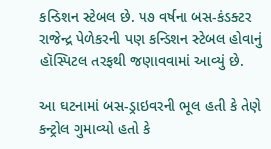કન્ડિશન સ્ટેબલ છે. ૫૭ વર્ષના બસ-કંડક્ટર રાજેન્દ્ર પેળેકરની પણ કન્ડિશન સ્ટેબલ હોવાનું હૉસ્પિટલ તરફથી જણાવવામાં આવ્યું છે.

આ ઘટનામાં બસ-ડ્રાઇવરની ભૂલ હતી કે તેણે કન્ટ્રોલ ગુમાવ્યો હતો કે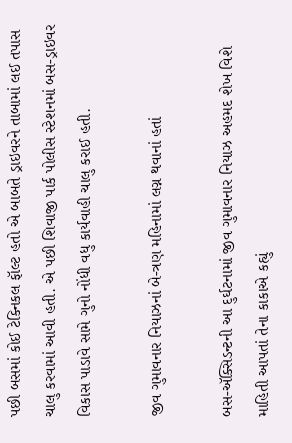પછી બસમાં કોઈ ટેક્નિકલ ફૉલ્ટ હતો એ બાબતે ડ્રાઇવરને તાબામાં લઈ તપાસ ચાલુ કરવામાં આવી હતી. એ પછી શિવાજી પાર્ક પોલીસ સ્ટેશનમાં બસ-ડ્રાઇવર વિકાસ પાડાવે સામે ગુનો નોંધી વધુ કાર્યવાહી ચાલુ કરાઈ હતી.

જીવ ગુમાવનાર નિયાઝનાં બે-ત્રણ મહિનામાં લગ્ન થવાનાં હતાં

બસ-ઍક્સિડન્ટની આ દુર્ઘટનામાં જીવ ગુમાવનાર નિયાઝ અહમદ શેખ વિશે માહિતી આપતાં તેના કાકાએ કહ્યું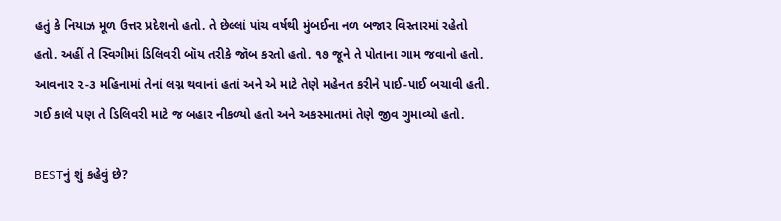હતું કે નિયાઝ મૂળ ઉત્તર પ્રદેશનો હતો. તે છેલ્લાં પાંચ વર્ષથી મુંબઈના નળ બજાર વિસ્તારમાં રહેતો હતો. અહીં તે સ્વિગીમાં ડિલિવરી બૉય તરીકે જૉબ કરતો હતો. ૧૭ જૂને તે પોતાના ગામ જવાનો હતો. આવનાર ૨-૩ મહિનામાં તેનાં લગ્ન થવાનાં હતાં અને એ માટે તેણે મહેનત કરીને પાઈ-પાઈ બચાવી હતી. ગઈ કાલે પણ તે ડિલિવરી માટે જ બહાર નીકળ્યો હતો અને અકસ્માતમાં તેણે જીવ ગુમાવ્યો હતો.

BESTનું શું કહેવું છે?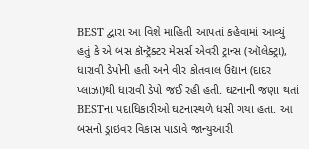BEST દ્વારા આ વિશે માહિતી આપતાં કહેવામાં આવ્યું હતું કે એ બસ કૉન્ટ્રૅક્ટર મેસર્સ એવરી ટ્રાન્સ (ઑલેક્ટ્રા), ધારાવી ડેપોની હતી અને વીર કોતવાલ ઉદ્યાન (દાદર પ્લાઝા)થી ધારાવી ડેપો જઈ રહી હતી. ઘટનાની જણા થતાં BESTના પદાધિકારીઓ ઘટનાસ્થળે ધસી ગયા હતા. આ બસનો ડ્રાઇવર વિકાસ પાડાવે જાન્યુઆરી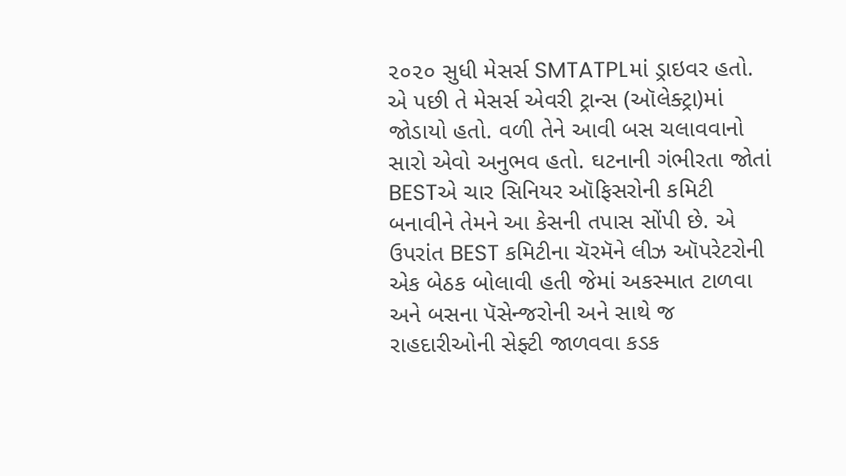૨૦૨૦ સુધી મેસર્સ SMTATPLમાં ડ્રાઇવર હતો. એ પછી તે મેસર્સ એવરી ટ્રાન્સ (ઑલેક્ટ્રા)માં જોડાયો હતો. વળી તેને આવી બસ ચલાવવાનો સારો એવો અનુભવ હતો. ઘટનાની ગંભીરતા જોતાં BESTએ ચાર સિનિયર ઑફિસરોની કમિટી બનાવીને તેમને આ કેસની તપાસ સોંપી છે. એ ઉપરાંત BEST કમિટીના ચૅરમૅને લીઝ ઑપરેટરોની એક બેઠક બોલાવી હતી જેમાં અકસ્માત ટાળવા અને બસના પૅસેન્જરોની અને સાથે જ રાહદારીઓની સેફ્ટી જાળવવા કડક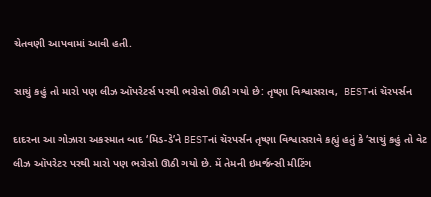ચેતવણી આપવામાં આવી હતી.

સાચું કહું તો મારો પણ લીઝ ઑપરેટર્સ પરથી ભરોસો ઊઠી ગયો છે: તૃષ્ણા વિશ્વાસરાવ,  BESTનાં ચૅરપર્સન

દાદરના આ ગોઝારા અકસ્માત બાદ ‘મિડ-ડે’ને BESTનાં ચૅરપર્સન તૃષ્ણા વિશ્વાસરાવે કહ્યું હતું કે ‘સાચું કહું તો વેટ લીઝ ઑપરેટર પરથી મારો પણ ભરોસો ઊઠી ગયો છે. મેં તેમની ઇમર્જન્સી મીટિંગ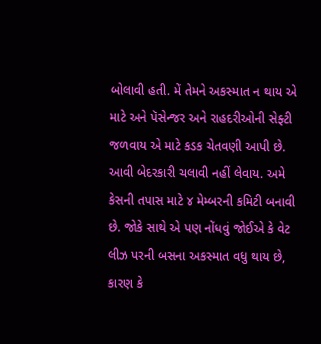બોલાવી હતી. મેં તેમને અકસ્માત ન થાય એ માટે અને પૅસેન્જર અને રાહદરીઓની સેફ્ટી જળવાય એ માટે કડક ચેતવણી આપી છે. આવી બેદરકારી ચલાવી નહીં લેવાય. અમે કેસની તપાસ માટે ૪ મેમ્બરની કમિટી બનાવી છે. જોકે સાથે એ પણ નોંધવું જોઈએ કે વેટ લીઝ પરની બસના અકસ્માત વધુ થાય છે, કારણ કે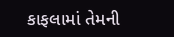કાફલામાં તેમની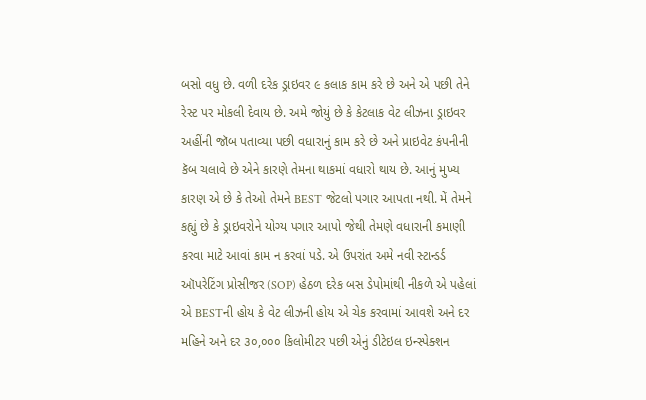બસો વધુ છે. વળી દરેક ડ્રાઇવર ૯ કલાક કામ કરે છે અને એ પછી તેને રેસ્ટ પર મોકલી દેવાય છે. અમે જોયું છે કે કેટલાક વેટ લીઝના ડ્રાઇવર અહીંની જૉબ પતાવ્યા પછી વધારાનું કામ કરે છે અને પ્રાઇવેટ કંપનીની કૅબ ચલાવે છે એને કારણે તેમના થાકમાં વધારો થાય છે. આનું મુખ્ય કારણ એ છે કે તેઓ તેમને BEST જેટલો પગાર આપતા નથી. મેં તેમને કહ્યું છે કે ડ્રાઇવરોને યોગ્ય પગાર આપો જેથી તેમણે વધારાની કમાણી કરવા માટે આવાં કામ ન કરવાં પડે. એ ઉપરાંત અમે નવી સ્ટાન્ડર્ડ ઑપરેટિંગ પ્રોસીજર (SOP) હેઠળ દરેક બસ ડેપોમાંથી નીકળે એ પહેલાં એ BESTની હોય કે વેટ લીઝની હોય એ ચેક કરવામાં આવશે અને દર મહિને અને દર ૩૦,૦૦૦ કિલોમીટર પછી એનું ડીટેઇલ ઇન્સ્પેક્શન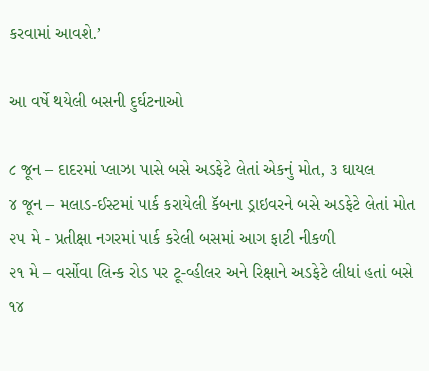કરવામાં આવશે.’

આ વર્ષે થયેલી બસની દુર્ઘટનાઓ

૮ જૂન – દાદરમાં પ્લાઝા પાસે બસે અડફેટે લેતાં એકનું મોત, ૩ ઘાયલ
૪ જૂન – મલાડ-ઈસ્ટમાં પાર્ક કરાયેલી કૅબના ડ્રાઇવરને બસે અડફેટે લેતાં મોત
૨૫ મે - પ્રતીક્ષા નગરમાં પાર્ક કરેલી બસમાં આગ ફાટી નીકળી
૨૧ મે – વર્સોવા લિન્ક રોડ પર ટૂ-વ્હીલર અને રિક્ષાને અડફેટે લીધાં હતાં બસે
૧૪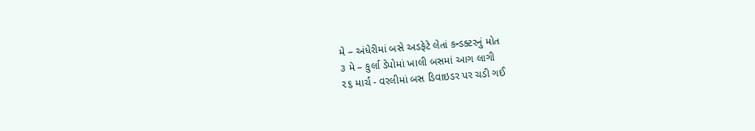મે – અંધેરીમાં બસે અડફેટે લેતાં કન્ડક્ટરનું મોત
૩ મે – કુર્લા ડેપોમાં ખાલી બસમાં આગ લાગી
૨૬ માર્ચ - વરલીમાં બસ ડિવાઇડર પર ચડી ગઈ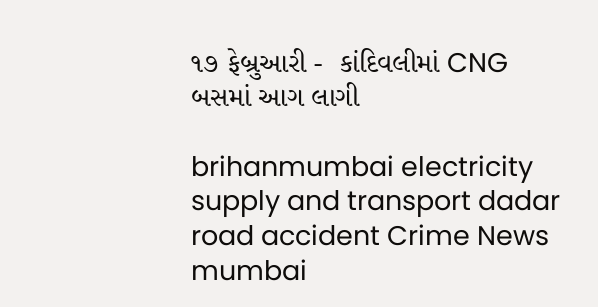૧૭ ફેબ્રુઆરી -  કાંદિવલીમાં CNG બસમાં આગ લાગી

brihanmumbai electricity supply and transport dadar road accident Crime News mumbai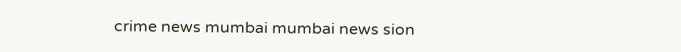crime news mumbai mumbai news sion